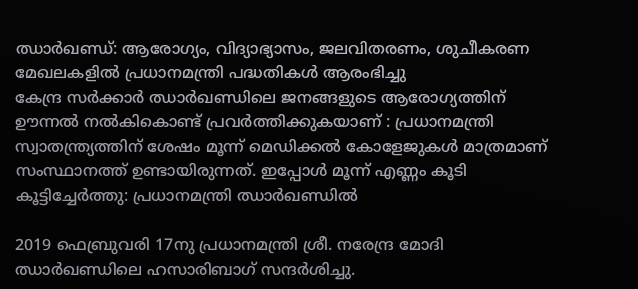ഝാർഖണ്ഡ്: ആരോഗ്യം, വിദ്യാഭ്യാസം, ജലവിതരണം, ശുചീകരണ മേഖലകളിൽ പ്രധാനമന്ത്രി പദ്ധതികൾ ആരംഭിച്ചു
കേന്ദ്ര സർക്കാർ ഝാർഖണ്ഡിലെ ജനങ്ങളുടെ ആരോഗ്യത്തിന് ഊന്നൽ നൽകികൊണ്ട് പ്രവർത്തിക്കുകയാണ് : പ്രധാനമന്ത്രി
സ്വാതന്ത്ര്യത്തിന് ശേഷം മൂന്ന് മെഡിക്കൽ കോളേജുകൾ മാത്രമാണ് സംസ്ഥാനത്ത് ഉണ്ടായിരുന്നത്. ഇപ്പോൾ മൂന്ന് എണ്ണം കൂടി കൂട്ടിച്ചേർത്തു: പ്രധാനമന്ത്രി ഝാർഖണ്ഡിൽ

2019 ഫെബ്രുവരി 17നു പ്രധാനമന്ത്രി ശ്രീ. നരേന്ദ്ര മോദി ഝാര്‍ഖണ്ഡിലെ ഹസാരിബാഗ് സന്ദര്‍ശിച്ചു.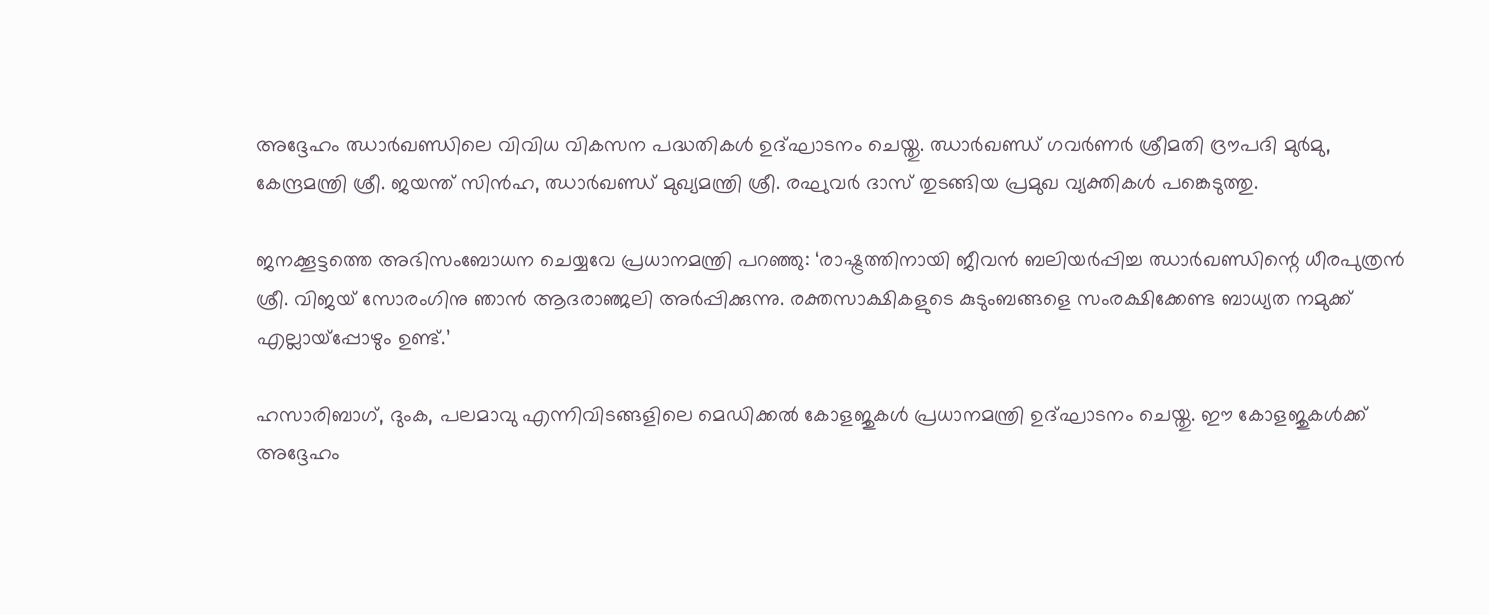അദ്ദേഹം ഝാര്‍ഖണ്ഡിലെ വിവിധ വികസന പദ്ധതികള്‍ ഉദ്ഘാടനം ചെയ്തു. ഝാര്‍ഖണ്ഡ് ഗവര്‍ണര്‍ ശ്രീമതി ദ്രൗപദി മുര്‍മു, കേന്ദ്രമന്ത്രി ശ്രീ. ജയന്ത് സിന്‍ഹ, ഝാര്‍ഖണ്ഡ് മുഖ്യമന്ത്രി ശ്രീ. രഘുവര്‍ ദാസ് തുടങ്ങിയ പ്രമുഖ വ്യക്തികള്‍ പങ്കെടുത്തു.

ജനക്കൂട്ടത്തെ അഭിസംബോധന ചെയ്യവേ പ്രധാനമന്ത്രി പറഞ്ഞു: ‘രാഷ്ട്രത്തിനായി ജീവന്‍ ബലിയര്‍പ്പിച്ച ഝാര്‍ഖണ്ഡിന്റെ ധീരപുത്രന്‍ ശ്രീ. വിജയ് സോരംഗിനു ഞാന്‍ ആദരാഞ്ജലി അര്‍പ്പിക്കുന്നു. രക്തസാക്ഷികളുടെ കുടുംബങ്ങളെ സംരക്ഷിക്കേണ്ട ബാധ്യത നമുക്ക് എല്ലായ്‌പ്പോഴും ഉണ്ട്.’

ഹസാരിബാഗ്, ദുംക, പലമാവു എന്നിവിടങ്ങളിലെ മെഡിക്കല്‍ കോളജുകള്‍ പ്രധാനമന്ത്രി ഉദ്ഘാടനം ചെയ്തു. ഈ കോളജുകള്‍ക്ക് അദ്ദേഹം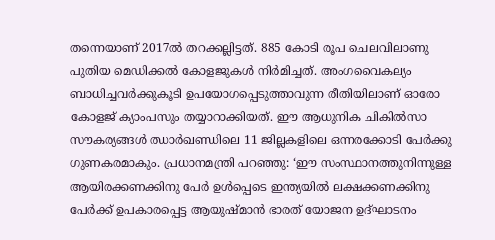തന്നെയാണ് 2017ല്‍ തറക്കല്ലിട്ടത്. 885 കോടി രൂപ ചെലവിലാണു പുതിയ മെഡിക്കല്‍ കോളജുകള്‍ നിര്‍മിച്ചത്. അംഗവൈകല്യം ബാധിച്ചവര്‍ക്കുകൂടി ഉപയോഗപ്പെടുത്താവുന്ന രീതിയിലാണ് ഓരോ കോളജ് ക്യാംപസും തയ്യാറാക്കിയത്. ഈ ആധുനിക ചികില്‍സാ സൗകര്യങ്ങള്‍ ഝാര്‍ഖണ്ഡിലെ 11 ജില്ലകളിലെ ഒന്നരക്കോടി പേര്‍ക്കു ഗുണകരമാകും. പ്രധാനമന്ത്രി പറഞ്ഞു: ‘ഈ സംസ്ഥാനത്തുനിന്നുള്ള ആയിരക്കണക്കിനു പേര്‍ ഉള്‍പ്പെടെ ഇന്ത്യയില്‍ ലക്ഷക്കണക്കിനു പേര്‍ക്ക് ഉപകാരപ്പെട്ട ആയുഷ്മാന്‍ ഭാരത് യോജന ഉദ്ഘാടനം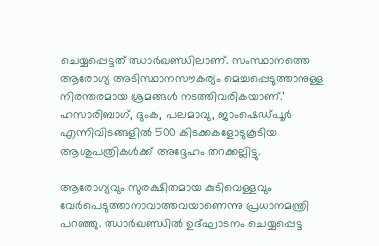ചെയ്യപ്പെട്ടത് ഝാര്‍ഖണ്ഡിലാണ്. സംസ്ഥാനത്തെ ആരോഗ്യ അടിസ്ഥാനസൗകര്യം മെച്ചപ്പെടുത്താനുള്ള നിരന്തരമായ ശ്രമങ്ങള്‍ നടത്തിവരികയാണ്.’ ഹസാരിബാഗ്, ദുംക, പലമാവു, ജാംഷെഡ്പൂര്‍ എന്നിവിടങ്ങളില്‍ 500 കിടക്കകളോടുകൂടിയ ആശുപത്രികള്‍ക്ക് അദ്ദേഹം തറക്കല്ലിട്ടു.

ആരോഗ്യവും സുരക്ഷിതമായ കുടിവെള്ളവും വേര്‍പെടുത്താനാവാത്തവയാണെന്നു പ്രധാനമന്ത്രി പറഞ്ഞു. ഝാര്‍ഖണ്ഡില്‍ ഉദ്ഘാടനം ചെയ്യപ്പെട്ട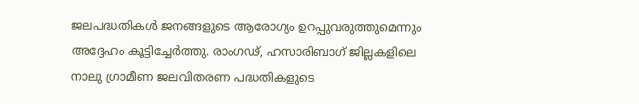ജലപദ്ധതികള്‍ ജനങ്ങളുടെ ആരോഗ്യം ഉറപ്പുവരുത്തുമെന്നും അദ്ദേഹം കൂട്ടിച്ചേര്‍ത്തു. രാംഗഢ്, ഹസാരിബാഗ് ജില്ലകളിലെ നാലു ഗ്രാമീണ ജലവിതരണ പദ്ധതികളുടെ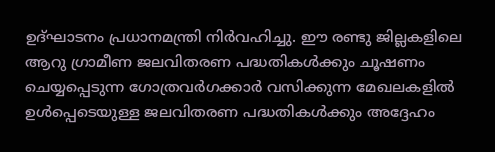ഉദ്ഘാടനം പ്രധാനമന്ത്രി നിര്‍വഹിച്ചു. ഈ രണ്ടു ജില്ലകളിലെ ആറു ഗ്രാമീണ ജലവിതരണ പദ്ധതികള്‍ക്കും ചൂഷണം ചെയ്യപ്പെടുന്ന ഗോത്രവര്‍ഗക്കാര്‍ വസിക്കുന്ന മേഖലകളില്‍ ഉള്‍പ്പെടെയുള്ള ജലവിതരണ പദ്ധതികള്‍ക്കും അദ്ദേഹം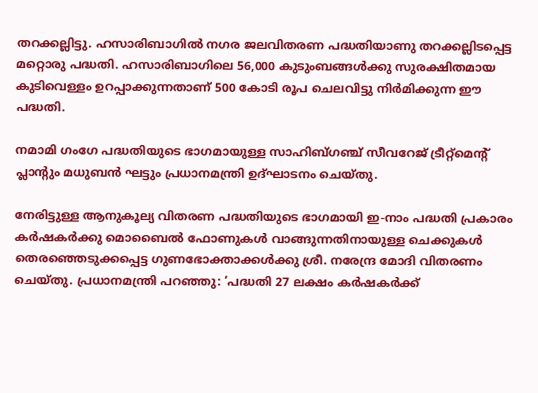തറക്കല്ലിട്ടു. ഹസാരിബാഗില്‍ നഗര ജലവിതരണ പദ്ധതിയാണു തറക്കല്ലിടപ്പെട്ട മറ്റൊരു പദ്ധതി. ഹസാരിബാഗിലെ 56,000 കുടുംബങ്ങള്‍ക്കു സുരക്ഷിതമായ കുടിവെള്ളം ഉറപ്പാക്കുന്നതാണ് 500 കോടി രൂപ ചെലവിട്ടു നിര്‍മിക്കുന്ന ഈ പദ്ധതി.

നമാമി ഗംഗേ പദ്ധതിയുടെ ഭാഗമായുള്ള സാഹിബ്ഗഞ്ച് സീവറേജ് ട്രീറ്റ്‌മെന്റ് പ്ലാന്റും മധുബന്‍ ഘട്ടും പ്രധാനമന്ത്രി ഉദ്ഘാടനം ചെയ്തു.

നേരിട്ടുള്ള ആനുകൂല്യ വിതരണ പദ്ധതിയുടെ ഭാഗമായി ഇ-നാം പദ്ധതി പ്രകാരം കര്‍ഷകര്‍ക്കു മൊബൈല്‍ ഫോണുകള്‍ വാങ്ങുന്നതിനായുള്ള ചെക്കുകള്‍ തെരഞ്ഞെടുക്കപ്പെട്ട ഗുണഭോക്താക്കള്‍ക്കു ശ്രീ. നരേന്ദ്ര മോദി വിതരണം ചെയ്തു. പ്രധാനമന്ത്രി പറഞ്ഞു: ‘പദ്ധതി 27 ലക്ഷം കര്‍ഷകര്‍ക്ക്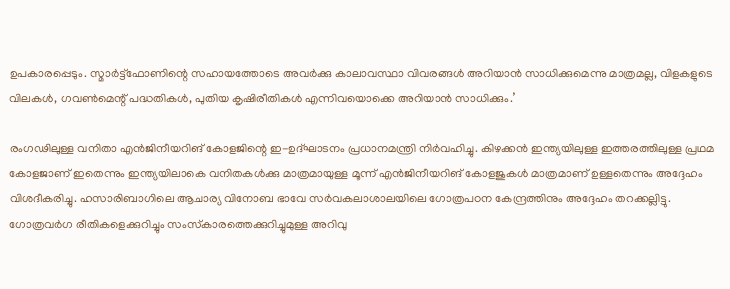ഉപകാരപ്പെടും. സ്മാര്‍ട്ട്‌ഫോണിന്റെ സഹായത്തോടെ അവര്‍ക്കു കാലാവസ്ഥാ വിവരങ്ങള്‍ അറിയാന്‍ സാധിക്കുമെന്നു മാത്രമല്ല, വിളകളുടെ വിലകള്‍, ഗവണ്‍മെന്റ് പദ്ധതികള്‍, പുതിയ കൃഷിരീതികള്‍ എന്നിവയൊക്കെ അറിയാന്‍ സാധിക്കും.’

രംഗഢിലുള്ള വനിതാ എന്‍ജിനീയറിങ് കോളജിന്റെ ഇ-ഉദ്ഘാടനം പ്രധാനമന്ത്രി നിര്‍വഹിച്ചു. കിഴക്കന്‍ ഇന്ത്യയിലുള്ള ഇത്തരത്തിലുള്ള പ്രഥമ കോളജാണ് ഇതെന്നും ഇന്ത്യയിലാകെ വനിതകള്‍ക്കു മാത്രമായുള്ള മൂന്ന് എന്‍ജിനീയറിങ് കോളജുകള്‍ മാത്രമാണ് ഉള്ളതെന്നും അദ്ദേഹം വിശദീകരിച്ചു. ഹസാരിബാഗിലെ ആചാര്യ വിനോബ ഭാവേ സര്‍വകലാശാലയിലെ ഗോത്രപഠന കേന്ദ്രത്തിനും അദ്ദേഹം തറക്കല്ലിട്ടു. ഗോത്രവര്‍ഗ രീതികളെക്കുറിച്ചും സംസ്‌കാരത്തെക്കുറിച്ചുമുള്ള അറിവു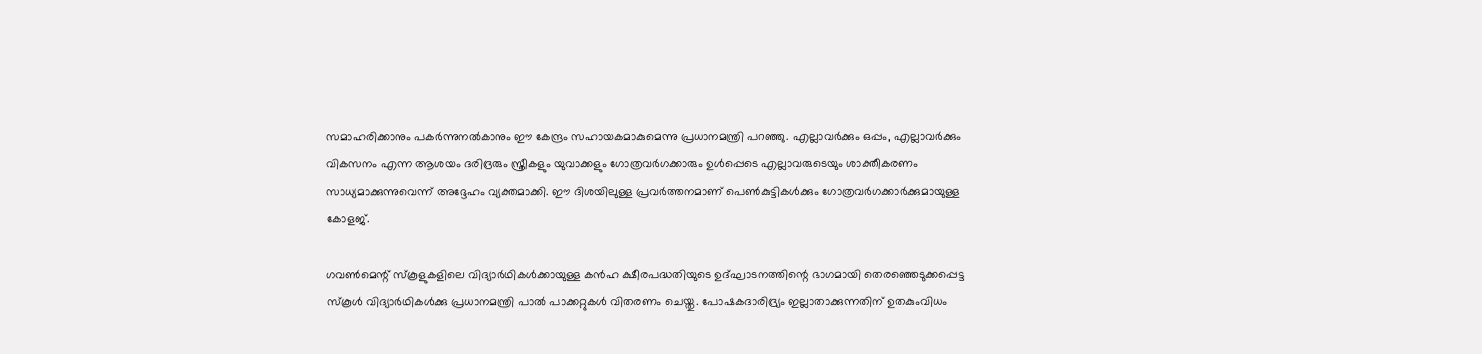സമാഹരിക്കാനും പകര്‍ന്നുനല്‍കാനും ഈ കേന്ദ്രം സഹായകമാകുമെന്നു പ്രധാനമന്ത്രി പറഞ്ഞു. എല്ലാവര്‍ക്കും ഒപ്പം, എല്ലാവര്‍ക്കും വികസനം എന്ന ആശയം ദരിദ്രരും സ്ത്രീകളും യുവാക്കളും ഗോത്രവര്‍ഗക്കാരും ഉള്‍പ്പെടെ എല്ലാവരുടെയും ശാക്തീകരണം സാധ്യമാക്കുന്നുവെന്ന് അദ്ദേഹം വ്യക്തമാക്കി. ഈ ദിശയിലുള്ള പ്രവര്‍ത്തനമാണ് പെണ്‍കുട്ടികള്‍ക്കും ഗോത്രവര്‍ഗക്കാര്‍ക്കുമായുള്ള കോളജ്.

ഗവണ്‍മെന്റ് സ്‌കൂളുകളിലെ വിദ്യാര്‍ഥികള്‍ക്കായുള്ള കന്‍ഹ ക്ഷീരപദ്ധതിയുടെ ഉദ്ഘാടനത്തിന്റെ ഭാഗമായി തെരഞ്ഞെടുക്കപ്പെട്ട സ്‌കൂള്‍ വിദ്യാര്‍ഥികള്‍ക്കു പ്രധാനമന്ത്രി പാല്‍ പാക്കറ്റുകള്‍ വിതരണം ചെയ്തു. പോഷകദാരിദ്ര്യം ഇല്ലാതാക്കുന്നതിന് ഉതകുംവിധം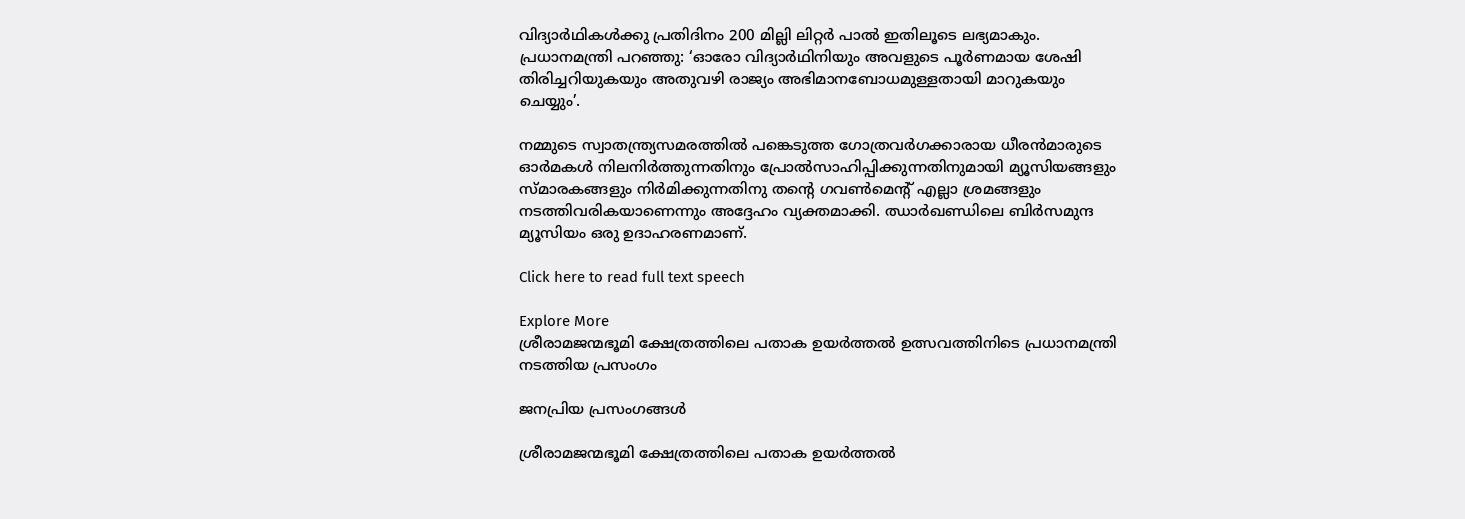വിദ്യാര്‍ഥികള്‍ക്കു പ്രതിദിനം 200 മില്ലി ലിറ്റര്‍ പാല്‍ ഇതിലൂടെ ലഭ്യമാകും. പ്രധാനമന്ത്രി പറഞ്ഞു: ‘ഓരോ വിദ്യാര്‍ഥിനിയും അവളുടെ പൂര്‍ണമായ ശേഷി തിരിച്ചറിയുകയും അതുവഴി രാജ്യം അഭിമാനബോധമുള്ളതായി മാറുകയും ചെയ്യും’.

നമ്മുടെ സ്വാതന്ത്ര്യസമരത്തില്‍ പങ്കെടുത്ത ഗോത്രവര്‍ഗക്കാരായ ധീരന്‍മാരുടെ ഓര്‍മകള്‍ നിലനിര്‍ത്തുന്നതിനും പ്രോല്‍സാഹിപ്പിക്കുന്നതിനുമായി മ്യൂസിയങ്ങളും സ്മാരകങ്ങളും നിര്‍മിക്കുന്നതിനു തന്റെ ഗവണ്‍മെന്റ് എല്ലാ ശ്രമങ്ങളും നടത്തിവരികയാണെന്നും അദ്ദേഹം വ്യക്തമാക്കി. ഝാര്‍ഖണ്ഡിലെ ബിര്‍സമുന്ദ മ്യൂസിയം ഒരു ഉദാഹരണമാണ്.

Click here to read full text speech

Explore More
ശ്രീരാമജന്മഭൂമി ക്ഷേത്രത്തിലെ പതാക ഉയർത്തൽ ഉത്സവത്തിനിടെ പ്രധാനമന്ത്രി നടത്തിയ പ്രസംഗം

ജനപ്രിയ പ്രസംഗങ്ങൾ

ശ്രീരാമജന്മഭൂമി ക്ഷേത്രത്തിലെ പതാക ഉയർത്തൽ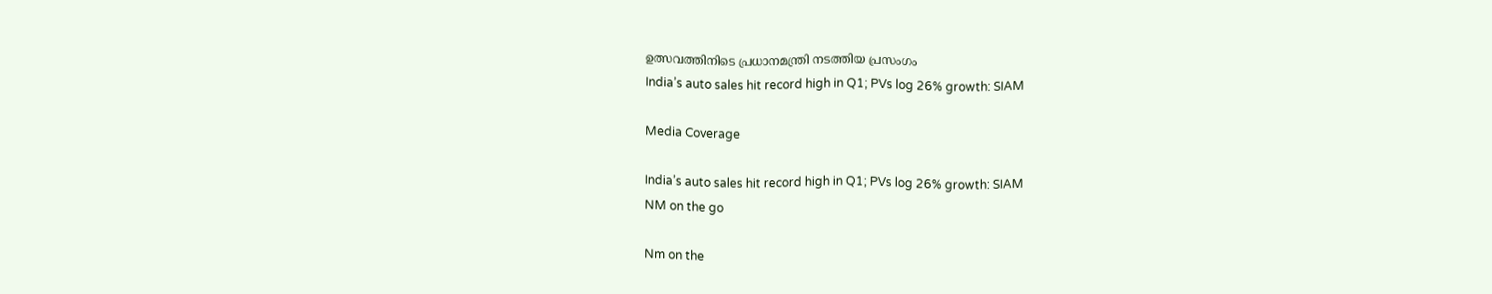ഉത്സവത്തിനിടെ പ്രധാനമന്ത്രി നടത്തിയ പ്രസംഗം
India’s auto sales hit record high in Q1; PVs log 26% growth: SIAM

Media Coverage

India’s auto sales hit record high in Q1; PVs log 26% growth: SIAM
NM on the go

Nm on the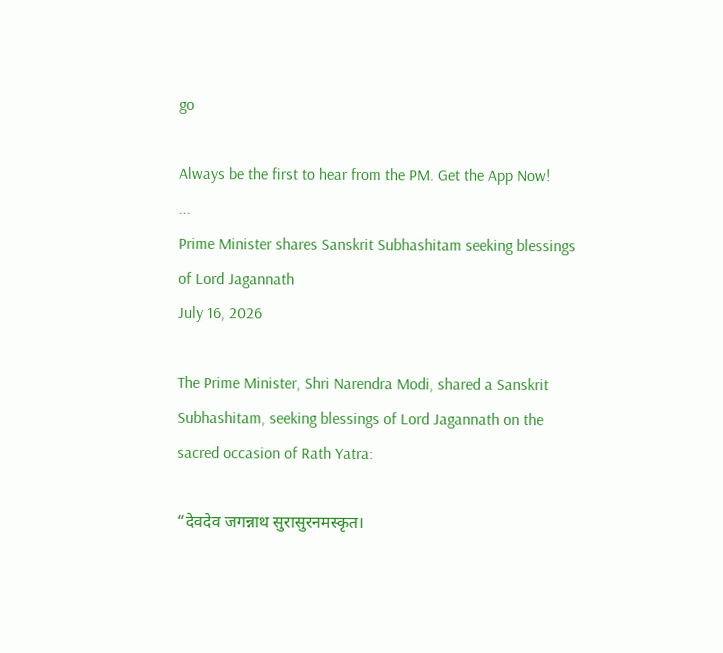go

Always be the first to hear from the PM. Get the App Now!
...
Prime Minister shares Sanskrit Subhashitam seeking blessings of Lord Jagannath
July 16, 2026

The Prime Minister, Shri Narendra Modi, shared a Sanskrit Subhashitam, seeking blessings of Lord Jagannath on the sacred occasion of Rath Yatra:

“देवदेव जगन्नाथ सुरासुरनमस्कृत।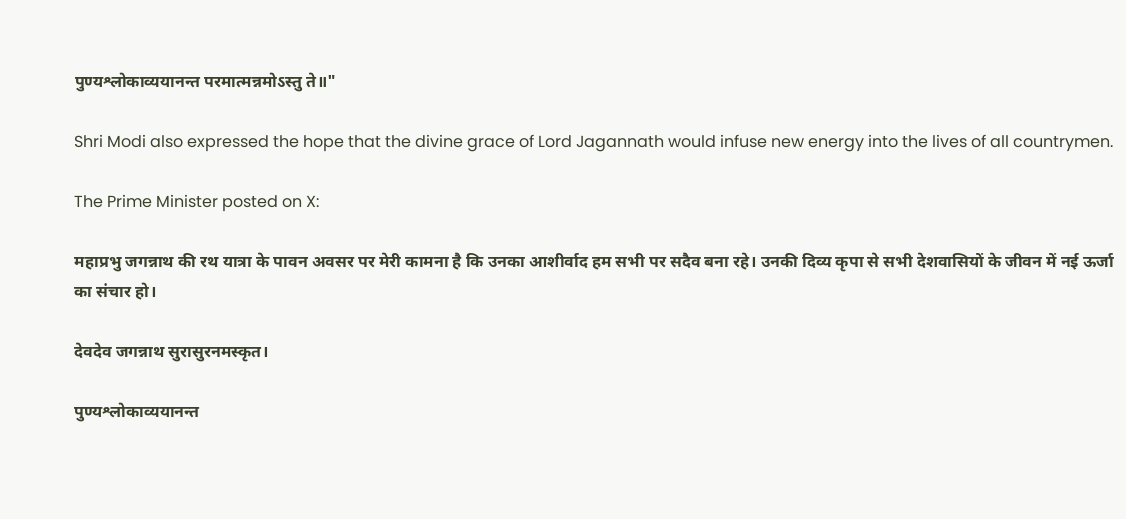पुण्यश्लोकाव्ययानन्त परमात्मन्नमोऽस्तु ते॥"

Shri Modi also expressed the hope that the divine grace of Lord Jagannath would infuse new energy into the lives of all countrymen.

The Prime Minister posted on X:

महाप्रभु जगन्नाथ की रथ यात्रा के पावन अवसर पर मेरी कामना है कि उनका आशीर्वाद हम सभी पर सदैव बना रहे। उनकी दिव्य कृपा से सभी देशवासियों के जीवन में नई ऊर्जा का संचार हो।

देवदेव जगन्नाथ सुरासुरनमस्कृत।

पुण्यश्लोकाव्ययानन्त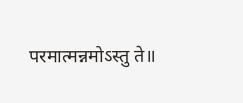परमात्मन्नमोऽस्तु ते॥